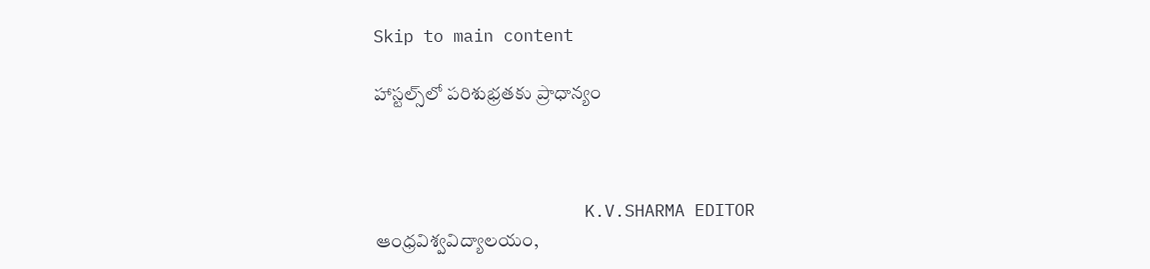Skip to main content

హాస్ట‌ల్స్‌లో ప‌రిశుభ్ర‌త‌కు ప్రాధాన్యం



                     K.V.SHARMA EDITOR
ఆంధ్ర‌విశ్వ‌విద్యాల‌యం,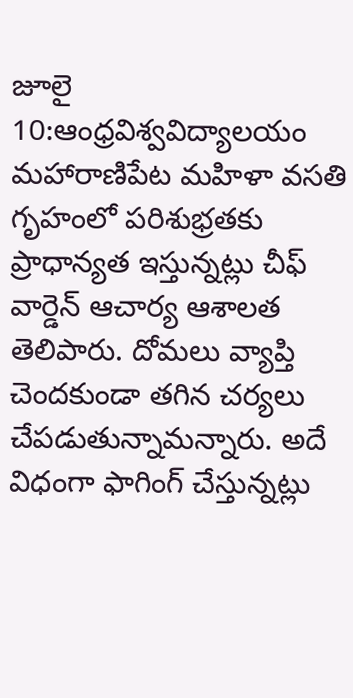జూలై 10:ఆంధ్ర‌విశ్వ‌విద్యాల‌యం మ‌హారాణిపేట మహిళా వ‌స‌తి గృహంలో ప‌రిశుభ్ర‌త‌కు ప్రాధాన్య‌త ఇస్తున్న‌ట్లు చీఫ్ వార్డెన్ ఆచార్య ఆశాల‌త తెలిపారు. దోమ‌లు వ్యాప్తి చెంద‌కుండా త‌గిన చ‌ర్య‌లు చేప‌డుతున్నామ‌న్నారు. అదే విధంగా ఫాగింగ్ చేస్తున్న‌ట్లు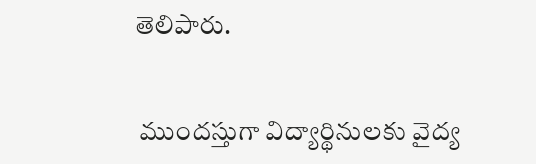తెలిపారు.


 ముందస్తుగా విద్యార్థినుల‌కు వైద్య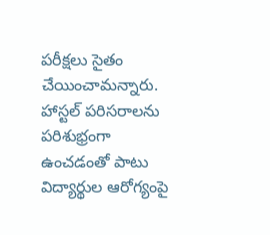ప‌రీక్ష‌లు సైతం చేయించామ‌న్నారు. హాస్ట‌ల్ ప‌రిస‌రాల‌ను ప‌రిశుభ్రంగా ఉంచ‌డంతో పాటు విద్యార్థుల ఆరోగ్యంపై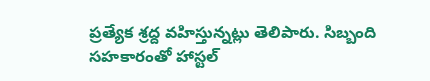ప్ర‌త్యేక శ్ర‌ద్ద వ‌హిస్తున్న‌ట్లు తెలిపారు. సిబ్బంది స‌హ‌కారంతో హాస్ట‌ల్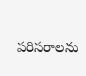ప‌రిస‌రాల‌ను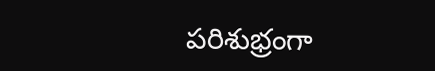ప‌రిశుభ్రంగా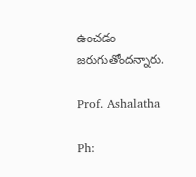ఉంచ‌డం జ‌రుగుతోంద‌న్నారు.

Prof. Ashalatha

Ph: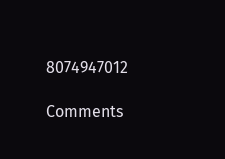8074947012

Comments